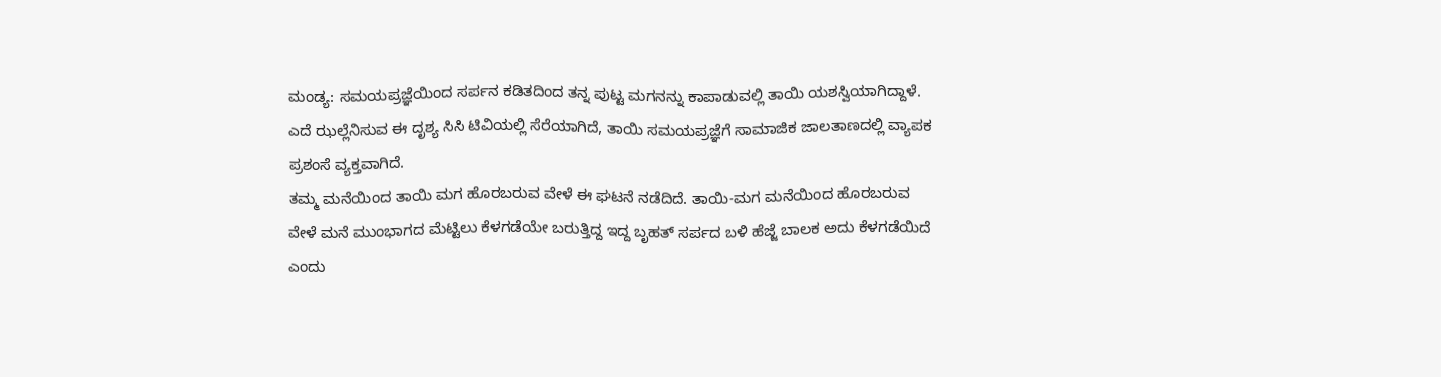ಮಂಡ್ಯ: ಸಮಯಪ್ರಜ್ಞೆಯಿಂದ ಸರ್ಪನ ಕಡಿತದಿಂದ ತನ್ನ ಪುಟ್ಟ ಮಗನನ್ನು ಕಾಪಾಡುವಲ್ಲಿ ತಾಯಿ ಯಶಸ್ವಿಯಾಗಿದ್ದಾಳೆ. ಎದೆ ಝಲ್ಲೆನಿಸುವ ಈ ದೃಶ್ಯ ಸಿಸಿ ಟಿವಿಯಲ್ಲಿ ಸೆರೆಯಾಗಿದೆ, ತಾಯಿ ಸಮಯಪ್ರಜ್ಞೆಗೆ ಸಾಮಾಜಿಕ ಜಾಲತಾಣದಲ್ಲಿ ವ್ಯಾಪಕ ಪ್ರಶಂಸೆ ವ್ಯಕ್ತವಾಗಿದೆ.
ತಮ್ಮ ಮನೆಯಿಂದ ತಾಯಿ ಮಗ ಹೊರಬರುವ ವೇಳೆ ಈ ಘಟನೆ ನಡೆದಿದೆ. ತಾಯಿ-ಮಗ ಮನೆಯಿಂದ ಹೊರಬರುವ ವೇಳೆ ಮನೆ ಮುಂಭಾಗದ ಮೆಟ್ಟಿಲು ಕೆಳಗಡೆಯೇ ಬರುತ್ತಿದ್ದ ಇದ್ದ ಬೃಹತ್ ಸರ್ಪದ ಬಳಿ ಹೆಜ್ಜೆ ಬಾಲಕ ಅದು ಕೆಳಗಡೆಯಿದೆ ಎಂದು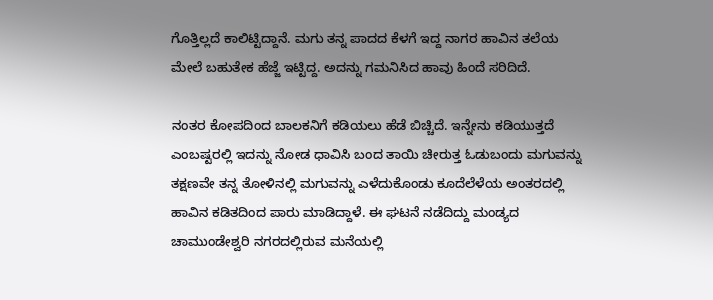ಗೊತ್ತಿಲ್ಲದೆ ಕಾಲಿಟ್ಟಿದ್ದಾನೆ. ಮಗು ತನ್ನ ಪಾದದ ಕೆಳಗೆ ಇದ್ದ ನಾಗರ ಹಾವಿನ ತಲೆಯ ಮೇಲೆ ಬಹುತೇಕ ಹೆಜ್ಜೆ ಇಟ್ಟಿದ್ದ. ಅದನ್ನು ಗಮನಿಸಿದ ಹಾವು ಹಿಂದೆ ಸರಿದಿದೆ.

ನಂತರ ಕೋಪದಿಂದ ಬಾಲಕನಿಗೆ ಕಡಿಯಲು ಹೆಡೆ ಬಿಚ್ಚಿದೆ. ಇನ್ನೇನು ಕಡಿಯುತ್ತದೆ ಎಂಬಷ್ಟರಲ್ಲಿ ಇದನ್ನು ನೋಡ ಧಾವಿಸಿ ಬಂದ ತಾಯಿ ಚೀರುತ್ತ ಓಡುಬಂದು ಮಗುವನ್ನು ತಕ್ಷಣವೇ ತನ್ನ ತೋಳಿನಲ್ಲಿ ಮಗುವನ್ನು ಎಳೆದುಕೊಂಡು ಕೂದೆಲೆಳೆಯ ಅಂತರದಲ್ಲಿ ಹಾವಿನ ಕಡಿತದಿಂದ ಪಾರು ಮಾಡಿದ್ದಾಳೆ. ಈ ಘಟನೆ ನಡೆದಿದ್ದು ಮಂಡ್ಯದ ಚಾಮುಂಡೇಶ್ವರಿ ನಗರದಲ್ಲಿರುವ ಮನೆಯಲ್ಲಿ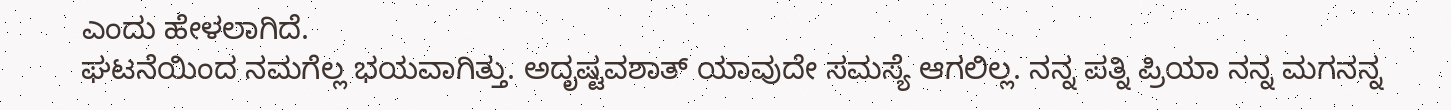ಎಂದು ಹೇಳಲಾಗಿದೆ.
ಘಟನೆಯಿಂದ ನಮಗೆಲ್ಲ ಭಯವಾಗಿತ್ತು. ಅದೃಷ್ಟವಶಾತ್ ಯಾವುದೇ ಸಮಸ್ಯೆ ಆಗಲಿಲ್ಲ. ನನ್ನ ಪತ್ನಿ ಪ್ರಿಯಾ ನನ್ನ ಮಗನನ್ನ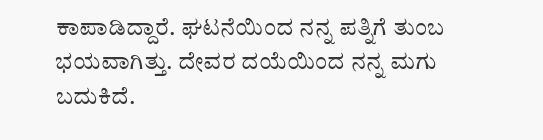ಕಾಪಾಡಿದ್ದಾರೆ. ಘಟನೆಯಿಂದ ನನ್ನ ಪತ್ನಿಗೆ ತುಂಬ ಭಯವಾಗಿತ್ತು. ದೇವರ ದಯೆಯಿಂದ ನನ್ನ ಮಗು ಬದುಕಿದೆ.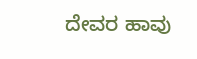ದೇವರ ಹಾವು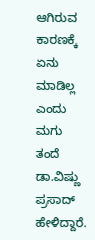ಆಗಿರುವ ಕಾರಣಕ್ಕೆ ಏನು ಮಾಡಿಲ್ಲ ಎಂದು ಮಗು ತಂದೆ ಡಾ.ವಿಷ್ಣು ಪ್ರಸಾದ್ ಹೇಳಿದ್ದಾರೆ.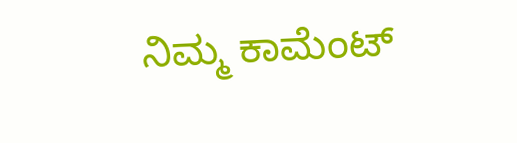ನಿಮ್ಮ ಕಾಮೆಂಟ್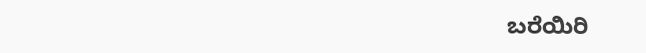ಬರೆಯಿರಿ